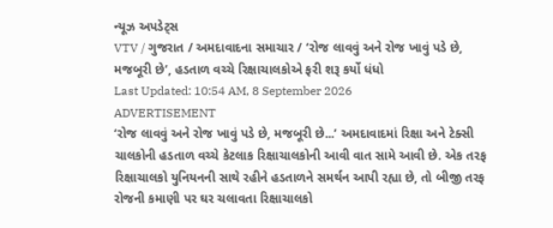ન્યૂઝ અપડેટ્સ
VTV / ગુજરાત / અમદાવાદના સમાચાર / ‘રોજ લાવવું અને રોજ ખાવું પડે છે, મજબૂરી છે’, હડતાળ વચ્ચે રિક્ષાચાલકોએ ફરી શરૂ કર્યો ધંધો
Last Updated: 10:54 AM, 8 September 2026
ADVERTISEMENT
‘રોજ લાવવું અને રોજ ખાવું પડે છે, મજબૂરી છે...’ અમદાવાદમાં રિક્ષા અને ટેક્સી ચાલકોની હડતાળ વચ્ચે કેટલાક રિક્ષાચાલકોની આવી વાત સામે આવી છે. એક તરફ રિક્ષાચાલકો યુનિયનની સાથે રહીને હડતાળને સમર્થન આપી રહ્યા છે, તો બીજી તરફ રોજની કમાણી પર ઘર ચલાવતા રિક્ષાચાલકો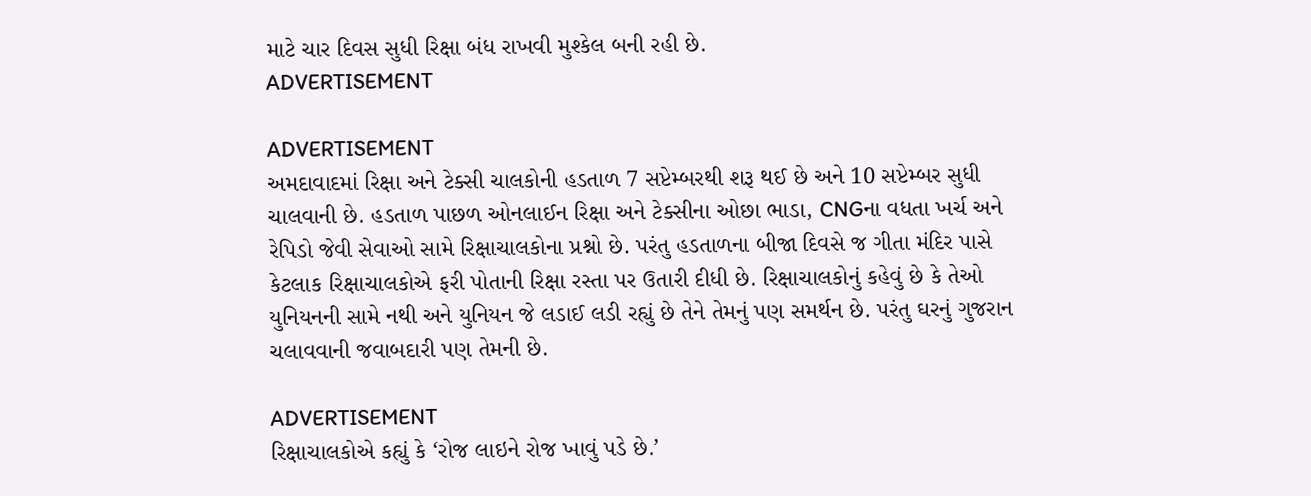માટે ચાર દિવસ સુધી રિક્ષા બંધ રાખવી મુશ્કેલ બની રહી છે.
ADVERTISEMENT

ADVERTISEMENT
અમદાવાદમાં રિક્ષા અને ટેક્સી ચાલકોની હડતાળ 7 સપ્ટેમ્બરથી શરૂ થઈ છે અને 10 સપ્ટેમ્બર સુધી ચાલવાની છે. હડતાળ પાછળ ઓનલાઈન રિક્ષા અને ટેક્સીના ઓછા ભાડા, CNGના વધતા ખર્ચ અને રેપિડો જેવી સેવાઓ સામે રિક્ષાચાલકોના પ્રશ્નો છે. પરંતુ હડતાળના બીજા દિવસે જ ગીતા મંદિર પાસે કેટલાક રિક્ષાચાલકોએ ફરી પોતાની રિક્ષા રસ્તા પર ઉતારી દીધી છે. રિક્ષાચાલકોનું કહેવું છે કે તેઓ યુનિયનની સામે નથી અને યુનિયન જે લડાઈ લડી રહ્યું છે તેને તેમનું પણ સમર્થન છે. પરંતુ ઘરનું ગુજરાન ચલાવવાની જવાબદારી પણ તેમની છે.

ADVERTISEMENT
રિક્ષાચાલકોએ કહ્યું કે ‘રોજ લાઇને રોજ ખાવું પડે છે.’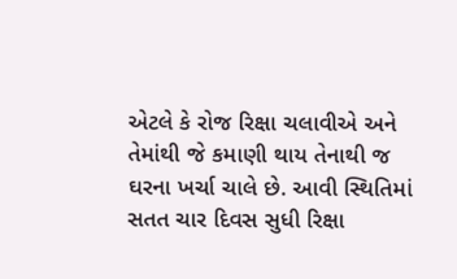એટલે કે રોજ રિક્ષા ચલાવીએ અને તેમાંથી જે કમાણી થાય તેનાથી જ ઘરના ખર્ચા ચાલે છે. આવી સ્થિતિમાં સતત ચાર દિવસ સુધી રિક્ષા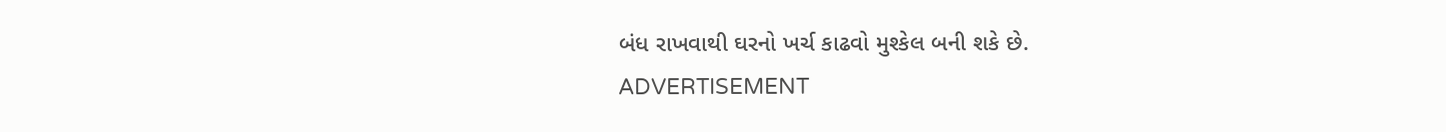બંધ રાખવાથી ઘરનો ખર્ચ કાઢવો મુશ્કેલ બની શકે છે.
ADVERTISEMENT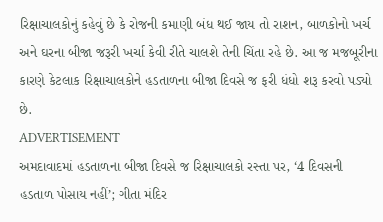રિક્ષાચાલકોનું કહેવું છે કે રોજની કમાણી બંધ થઈ જાય તો રાશન, બાળકોનો ખર્ચ અને ઘરના બીજા જરૂરી ખર્ચા કેવી રીતે ચાલશે તેની ચિંતા રહે છે. આ જ મજબૂરીના કારણે કેટલાક રિક્ષાચાલકોને હડતાળના બીજા દિવસે જ ફરી ધંધો શરૂ કરવો પડ્યો છે.
ADVERTISEMENT
અમદાવાદમાં હડતાળના બીજા દિવસે જ રિક્ષાચાલકો રસ્તા પર, ‘4 દિવસની હડતાળ પોસાય નહીં’; ગીતા મંદિર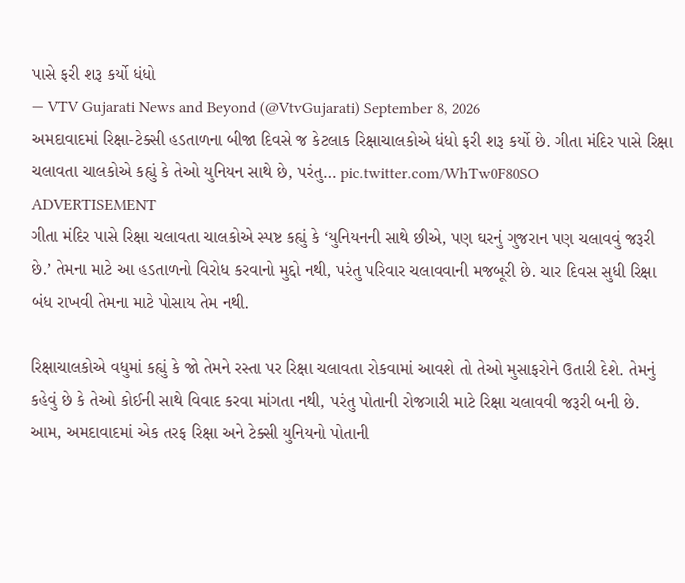પાસે ફરી શરૂ કર્યો ધંધો
— VTV Gujarati News and Beyond (@VtvGujarati) September 8, 2026
અમદાવાદમાં રિક્ષા-ટેક્સી હડતાળના બીજા દિવસે જ કેટલાક રિક્ષાચાલકોએ ધંધો ફરી શરૂ કર્યો છે. ગીતા મંદિર પાસે રિક્ષા ચલાવતા ચાલકોએ કહ્યું કે તેઓ યુનિયન સાથે છે, પરંતુ… pic.twitter.com/WhTw0F80SO
ADVERTISEMENT
ગીતા મંદિર પાસે રિક્ષા ચલાવતા ચાલકોએ સ્પષ્ટ કહ્યું કે ‘યુનિયનની સાથે છીએ, પણ ઘરનું ગુજરાન પણ ચલાવવું જરૂરી છે.’ તેમના માટે આ હડતાળનો વિરોધ કરવાનો મુદ્દો નથી, પરંતુ પરિવાર ચલાવવાની મજબૂરી છે. ચાર દિવસ સુધી રિક્ષા બંધ રાખવી તેમના માટે પોસાય તેમ નથી.

રિક્ષાચાલકોએ વધુમાં કહ્યું કે જો તેમને રસ્તા પર રિક્ષા ચલાવતા રોકવામાં આવશે તો તેઓ મુસાફરોને ઉતારી દેશે. તેમનું કહેવું છે કે તેઓ કોઈની સાથે વિવાદ કરવા માંગતા નથી, પરંતુ પોતાની રોજગારી માટે રિક્ષા ચલાવવી જરૂરી બની છે.
આમ, અમદાવાદમાં એક તરફ રિક્ષા અને ટેક્સી યુનિયનો પોતાની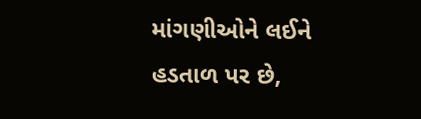માંગણીઓને લઈને હડતાળ પર છે,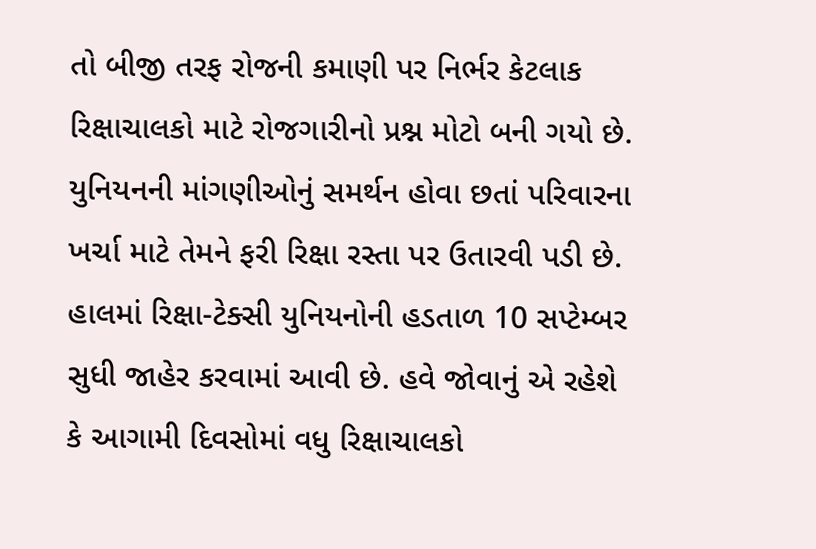તો બીજી તરફ રોજની કમાણી પર નિર્ભર કેટલાક રિક્ષાચાલકો માટે રોજગારીનો પ્રશ્ન મોટો બની ગયો છે. યુનિયનની માંગણીઓનું સમર્થન હોવા છતાં પરિવારના ખર્ચા માટે તેમને ફરી રિક્ષા રસ્તા પર ઉતારવી પડી છે. હાલમાં રિક્ષા-ટેક્સી યુનિયનોની હડતાળ 10 સપ્ટેમ્બર સુધી જાહેર કરવામાં આવી છે. હવે જોવાનું એ રહેશે કે આગામી દિવસોમાં વધુ રિક્ષાચાલકો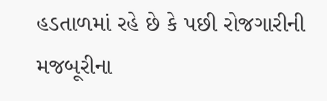હડતાળમાં રહે છે કે પછી રોજગારીની મજબૂરીના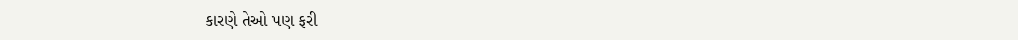કારણે તેઓ પણ ફરી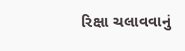રિક્ષા ચલાવવાનું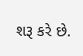શરૂ કરે છે.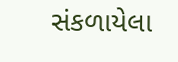સંકળાયેલા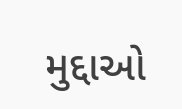મુદ્દાઓ